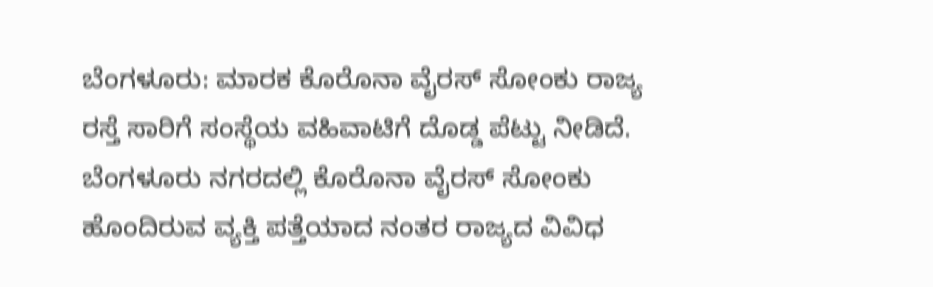ಬೆಂಗಳೂರು: ಮಾರಕ ಕೊರೊನಾ ವೈರಸ್ ಸೋಂಕು ರಾಜ್ಯ ರಸ್ತೆ ಸಾರಿಗೆ ಸಂಸ್ಥೆಯ ವಹಿವಾಟಿಗೆ ದೊಡ್ಡ ಪೆಟ್ಟು ನೀಡಿದೆ.
ಬೆಂಗಳೂರು ನಗರದಲ್ಲಿ ಕೊರೊನಾ ವೈರಸ್ ಸೋಂಕು ಹೊಂದಿರುವ ವ್ಯಕ್ತಿ ಪತ್ತೆಯಾದ ನಂತರ ರಾಜ್ಯದ ವಿವಿಧ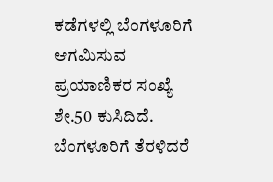ಕಡೆಗಳಲ್ಲಿ ಬೆಂಗಳೂರಿಗೆ ಆಗಮಿಸುವ ಪ್ರಯಾಣಿಕರ ಸಂಖ್ಯೆ ಶೇ.50 ಕುಸಿದಿದೆ. ಬೆಂಗಳೂರಿಗೆ ತೆರಳಿದರೆ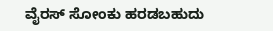ವೈರಸ್ ಸೋಂಕು ಹರಡಬಹುದು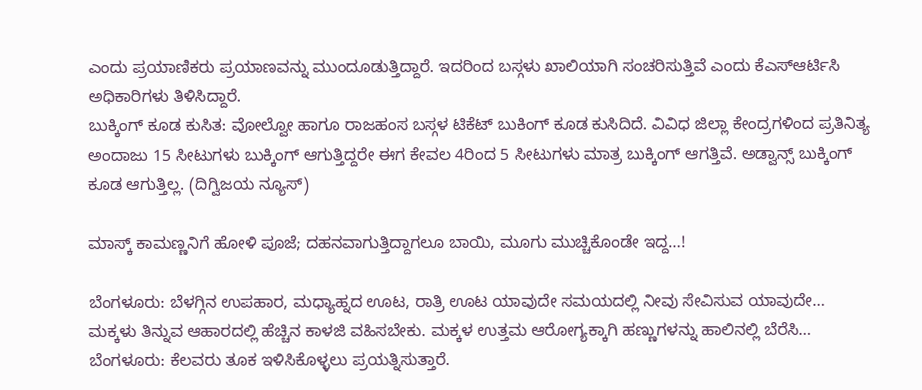ಎಂದು ಪ್ರಯಾಣಿಕರು ಪ್ರಯಾಣವನ್ನು ಮುಂದೂಡುತ್ತಿದ್ದಾರೆ. ಇದರಿಂದ ಬಸ್ಗಳು ಖಾಲಿಯಾಗಿ ಸಂಚರಿಸುತ್ತಿವೆ ಎಂದು ಕೆಎಸ್ಆರ್ಟಿಸಿ ಅಧಿಕಾರಿಗಳು ತಿಳಿಸಿದ್ದಾರೆ.
ಬುಕ್ಕಿಂಗ್ ಕೂಡ ಕುಸಿತ: ವೋಲ್ವೋ ಹಾಗೂ ರಾಜಹಂಸ ಬಸ್ಗಳ ಟಿಕೆಟ್ ಬುಕಿಂಗ್ ಕೂಡ ಕುಸಿದಿದೆ. ವಿವಿಧ ಜಿಲ್ಲಾ ಕೇಂದ್ರಗಳಿಂದ ಪ್ರತಿನಿತ್ಯ ಅಂದಾಜು 15 ಸೀಟುಗಳು ಬುಕ್ಕಿಂಗ್ ಆಗುತ್ತಿದ್ದರೇ ಈಗ ಕೇವಲ 4ರಿಂದ 5 ಸೀಟುಗಳು ಮಾತ್ರ ಬುಕ್ಕಿಂಗ್ ಆಗತ್ತಿವೆ. ಅಡ್ವಾನ್ಸ್ ಬುಕ್ಕಿಂಗ್ ಕೂಡ ಆಗುತ್ತಿಲ್ಲ. (ದಿಗ್ವಿಜಯ ನ್ಯೂಸ್)

ಮಾಸ್ಕ್ ಕಾಮಣ್ಣನಿಗೆ ಹೋಳಿ ಪೂಜೆ; ದಹನವಾಗುತ್ತಿದ್ದಾಗಲೂ ಬಾಯಿ, ಮೂಗು ಮುಚ್ಚಿಕೊಂಡೇ ಇದ್ದ…!

ಬೆಂಗಳೂರು: ಬೆಳಗ್ಗಿನ ಉಪಹಾರ, ಮಧ್ಯಾಹ್ನದ ಊಟ, ರಾತ್ರಿ ಊಟ ಯಾವುದೇ ಸಮಯದಲ್ಲಿ ನೀವು ಸೇವಿಸುವ ಯಾವುದೇ…
ಮಕ್ಕಳು ತಿನ್ನುವ ಆಹಾರದಲ್ಲಿ ಹೆಚ್ಚಿನ ಕಾಳಜಿ ವಹಿಸಬೇಕು. ಮಕ್ಕಳ ಉತ್ತಮ ಆರೋಗ್ಯಕ್ಕಾಗಿ ಹಣ್ಣುಗಳನ್ನು ಹಾಲಿನಲ್ಲಿ ಬೆರೆಸಿ…
ಬೆಂಗಳೂರು: ಕೆಲವರು ತೂಕ ಇಳಿಸಿಕೊಳ್ಳಲು ಪ್ರಯತ್ನಿಸುತ್ತಾರೆ.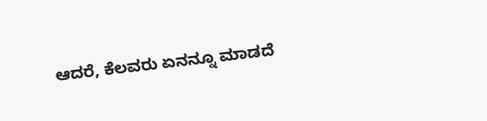ಆದರೆ, ಕೆಲವರು ಏನನ್ನೂ ಮಾಡದೆ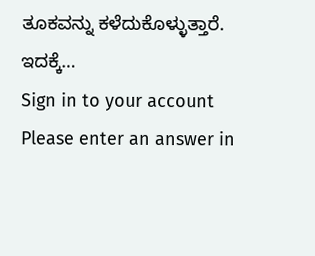ತೂಕವನ್ನು ಕಳೆದುಕೊಳ್ಳುತ್ತಾರೆ. ಇದಕ್ಕೆ…
Sign in to your account
Please enter an answer in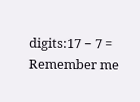digits:17 − 7 =
Remember me